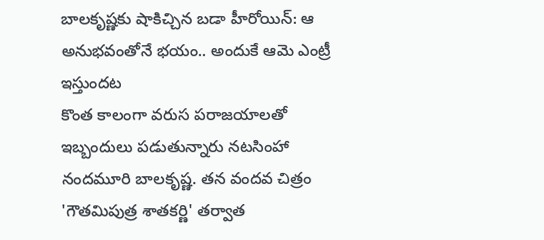బాలకృష్ణకు షాకిచ్చిన బడా హీరోయిన్: ఆ అనుభవంతోనే భయం.. అందుకే ఆమె ఎంట్రీ ఇస్తుందట
కొంత కాలంగా వరుస పరాజయాలతో ఇబ్బందులు పడుతున్నారు నటసింహా నందమూరి బాలకృష్ణ. తన వందవ చిత్రం 'గౌతమిపుత్ర శాతకర్ణి' తర్వాత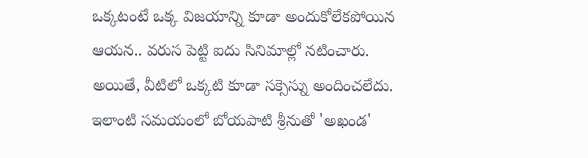ఒక్కటంటే ఒక్క విజయాన్ని కూడా అందుకోలేకపోయిన ఆయన.. వరుస పెట్టి ఐదు సినిమాల్లో నటించారు. అయితే, వీటిలో ఒక్కటి కూడా సక్సెస్ను అందించలేదు. ఇలాంటి సమయంలో బోయపాటి శ్రీనుతో 'అఖండ'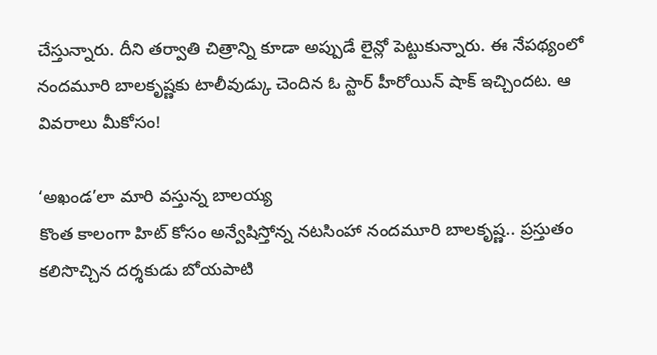చేస్తున్నారు. దీని తర్వాతి చిత్రాన్ని కూడా అప్పుడే లైన్లో పెట్టుకున్నారు. ఈ నేపథ్యంలో నందమూరి బాలకృష్ణకు టాలీవుడ్కు చెందిన ఓ స్టార్ హీరోయిన్ షాక్ ఇచ్చిందట. ఆ వివరాలు మీకోసం!

‘అఖండ’లా మారి వస్తున్న బాలయ్య
కొంత కాలంగా హిట్ కోసం అన్వేషిస్తోన్న నటసింహా నందమూరి బాలకృష్ణ.. ప్రస్తుతం కలిసొచ్చిన దర్శకుడు బోయపాటి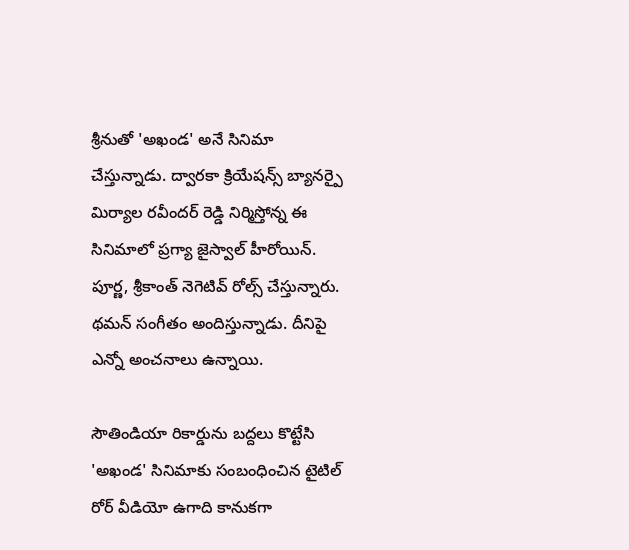శ్రీనుతో 'అఖండ' అనే సినిమా చేస్తున్నాడు. ద్వారకా క్రియేషన్స్ బ్యానర్పై మిర్యాల రవీందర్ రెడ్డి నిర్మిస్తోన్న ఈ సినిమాలో ప్రగ్యా జైస్వాల్ హీరోయిన్. పూర్ణ, శ్రీకాంత్ నెగెటివ్ రోల్స్ చేస్తున్నారు. థమన్ సంగీతం అందిస్తున్నాడు. దీనిపై ఎన్నో అంచనాలు ఉన్నాయి.

సౌతిండియా రికార్డును బద్దలు కొట్టేసి
'అఖండ' సినిమాకు సంబంధించిన టైటిల్ రోర్ వీడియో ఉగాది కానుకగా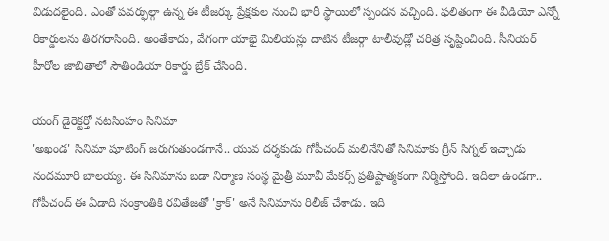విడుదలైంది. ఎంతో పవర్ఫుల్గా ఉన్న ఈ టీజర్కు ప్రేక్షకుల నుంచి భారీ స్థాయిలో స్పందన వచ్చింది. ఫలితంగా ఈ వీడియో ఎన్నో రికార్డులను తిరగరాసింది. అంతేకాదు, వేగంగా యాభై మిలియన్లు దాటిన టీజర్గా టాలీవుడ్లో చరిత్ర సృష్టించింది. సీనియర్ హీరోల జాబితాలో సౌతిండియా రికార్డు బ్రేక్ చేసింది.

యంగ్ డైరెక్టర్తో నటసింహం సినిమా
'అఖండ' సినిమా షూటింగ్ జరుగుతుండగానే.. యువ దర్శకుడు గోపీచంద్ మలినేనితో సినిమాకు గ్రీన్ సిగ్నల్ ఇచ్చాడు నందమూరి బాలయ్య. ఈ సినిమాను బడా నిర్మాణ సంస్థ మైత్రీ మూవీ మేకర్స్ ప్రతిష్టాత్మకంగా నిర్మిస్తోంది. ఇదిలా ఉండగా.. గోపీచంద్ ఈ ఏడాది సంక్రాంతికి రవితేజతో 'క్రాక్' అనే సినిమాను రిలీజ్ చేశాడు. ఇది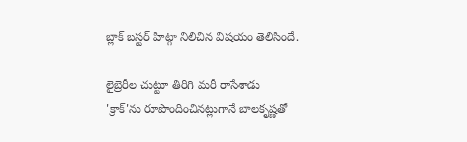బ్లాక్ బస్టర్ హిట్గా నిలిచిన విషయం తెలిసిందే.

లైబ్రెరీల చుట్టూ తిరిగి మరీ రాసేశాడు
'క్రాక్'ను రూపొందించినట్లుగానే బాలకృష్ణతో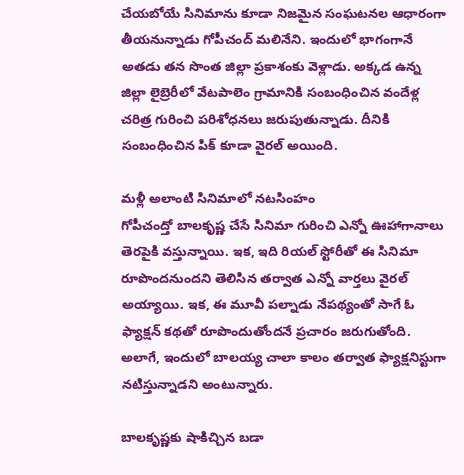చేయబోయే సినిమాను కూడా నిజమైన సంఘటనల ఆధారంగా తీయనున్నాడు గోపీచంద్ మలినేని. ఇందులో భాగంగానే అతడు తన సొంత జిల్లా ప్రకాశంకు వెళ్లాడు. అక్కడ ఉన్న జిల్లా లైబ్రెరీలో వేటపాలెం గ్రామానికి సంబంధించిన వందేళ్ల చరిత్ర గురించి పరిశోధనలు జరుపుతున్నాడు. దీనికి సంబంధించిన పిక్ కూడా వైరల్ అయింది.

మళ్లీ అలాంటి సినిమాలో నటసింహం
గోపీచంద్తో బాలకృష్ణ చేసే సినిమా గురించి ఎన్నో ఊహాగానాలు తెరపైకి వస్తున్నాయి. ఇక, ఇది రియల్ స్టోరీతో ఈ సినిమా రూపొందనుందని తెలిసిన తర్వాత ఎన్నో వార్తలు వైరల్ అయ్యాయి. ఇక, ఈ మూవీ పల్నాడు నేపథ్యంతో సాగే ఓ ఫ్యాక్షన్ కథతో రూపొందుతోందనే ప్రచారం జరుగుతోంది. అలాగే, ఇందులో బాలయ్య చాలా కాలం తర్వాత ఫ్యాక్షనిస్టుగా నటిస్తున్నాడని అంటున్నారు.

బాలకృష్ణకు షాకిచ్చిన బడా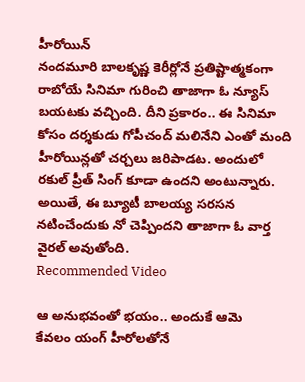హీరోయిన్
నందమూరి బాలకృష్ణ కెరీర్లోనే ప్రతిష్టాత్మకంగా రాబోయే సినిమా గురించి తాజాగా ఓ న్యూస్ బయటకు వచ్చింది. దీని ప్రకారం.. ఈ సినిమా కోసం దర్శకుడు గోపీచంద్ మలినేని ఎంతో మంది హీరోయిన్లతో చర్చలు జరిపాడట. అందులో రకుల్ ప్రీత్ సింగ్ కూడా ఉందని అంటున్నారు. అయితే, ఈ బ్యూటీ బాలయ్య సరసన నటించేందుకు నో చెప్పిందని తాజాగా ఓ వార్త వైరల్ అవుతోంది.
Recommended Video

ఆ అనుభవంతో భయం.. అందుకే ఆమె
కేవలం యంగ్ హీరోలతోనే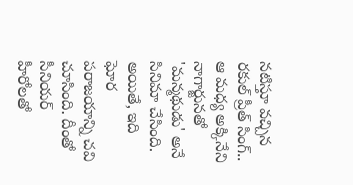నటిస్తూ వచ్చిన రకుల్ ప్రీత్ సింగ్.. ఆ మధ్య అక్కినేని నాగార్జునతో 'మన్మథుడు' అనే సినిమా చేసింది. అయితే, ఇది ఘోర పరాజయాన్ని చవి చూసింది. దీంతో సీనియర్ హీరోలతో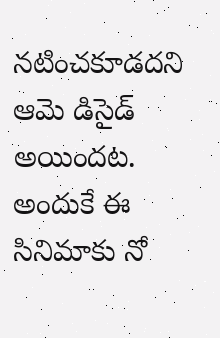నటించకూడదని ఆమె డిసైడ్ అయిందట. అందుకే ఈ సినిమాకు నో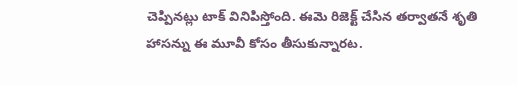చెప్పినట్లు టాక్ వినిపిస్తోంది. ఈమె రిజెక్ట్ చేసిన తర్వాతనే శృతి హాసన్ను ఈ మూవీ కోసం తీసుకున్నారట.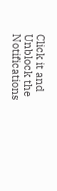Click it and Unblock the Notifications